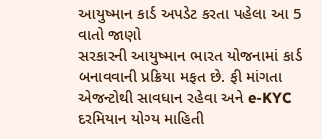આયુષ્માન કાર્ડ અપડેટ કરતા પહેલા આ 5 વાતો જાણો
સરકારની આયુષ્માન ભારત યોજનામાં કાર્ડ બનાવવાની પ્રક્રિયા મફત છે. ફી માંગતા એજન્ટોથી સાવધાન રહેવા અને e-KYC દરમિયાન યોગ્ય માહિતી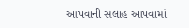આપવાની સલાહ આપવામાં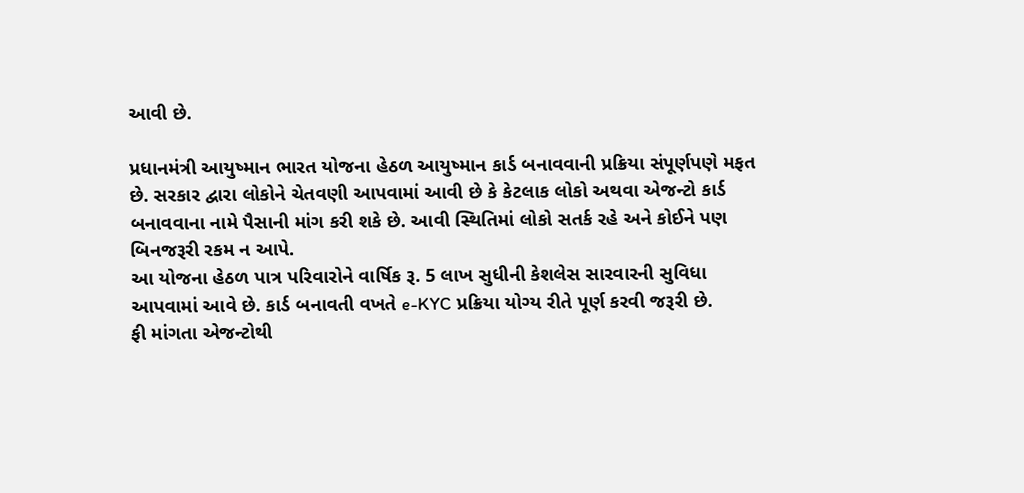આવી છે.

પ્રધાનમંત્રી આયુષ્માન ભારત યોજના હેઠળ આયુષ્માન કાર્ડ બનાવવાની પ્રક્રિયા સંપૂર્ણપણે મફત છે. સરકાર દ્વારા લોકોને ચેતવણી આપવામાં આવી છે કે કેટલાક લોકો અથવા એજન્ટો કાર્ડ બનાવવાના નામે પૈસાની માંગ કરી શકે છે. આવી સ્થિતિમાં લોકો સતર્ક રહે અને કોઈને પણ બિનજરૂરી રકમ ન આપે.
આ યોજના હેઠળ પાત્ર પરિવારોને વાર્ષિક રૂ. 5 લાખ સુધીની કેશલેસ સારવારની સુવિધા આપવામાં આવે છે. કાર્ડ બનાવતી વખતે e-KYC પ્રક્રિયા યોગ્ય રીતે પૂર્ણ કરવી જરૂરી છે.
ફી માંગતા એજન્ટોથી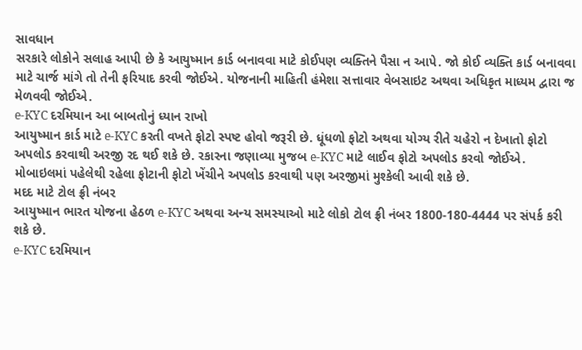સાવધાન
સરકારે લોકોને સલાહ આપી છે કે આયુષ્માન કાર્ડ બનાવવા માટે કોઈપણ વ્યક્તિને પૈસા ન આપે. જો કોઈ વ્યક્તિ કાર્ડ બનાવવા માટે ચાર્જ માંગે તો તેની ફરિયાદ કરવી જોઈએ. યોજનાની માહિતી હંમેશા સત્તાવાર વેબસાઇટ અથવા અધિકૃત માધ્યમ દ્વારા જ મેળવવી જોઈએ.
e-KYC દરમિયાન આ બાબતોનું ધ્યાન રાખો
આયુષ્માન કાર્ડ માટે e-KYC કરતી વખતે ફોટો સ્પષ્ટ હોવો જરૂરી છે. ધૂંધળો ફોટો અથવા યોગ્ય રીતે ચહેરો ન દેખાતો ફોટો અપલોડ કરવાથી અરજી રદ થઈ શકે છે. રકારના જણાવ્યા મુજબ e-KYC માટે લાઈવ ફોટો અપલોડ કરવો જોઈએ. મોબાઇલમાં પહેલેથી રહેલા ફોટાની ફોટો ખેંચીને અપલોડ કરવાથી પણ અરજીમાં મુશ્કેલી આવી શકે છે.
મદદ માટે ટોલ ફ્રી નંબર
આયુષ્માન ભારત યોજના હેઠળ e-KYC અથવા અન્ય સમસ્યાઓ માટે લોકો ટોલ ફ્રી નંબર 1800-180-4444 પર સંપર્ક કરી શકે છે.
e-KYC દરમિયાન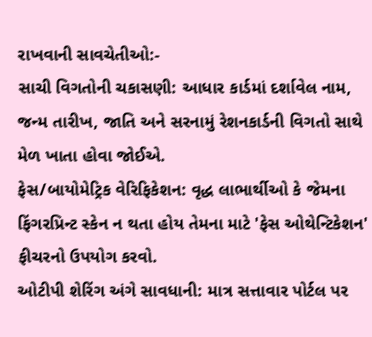રાખવાની સાવચેતીઓ:-
સાચી વિગતોની ચકાસણી: આધાર કાર્ડમાં દર્શાવેલ નામ, જન્મ તારીખ, જાતિ અને સરનામું રેશનકાર્ડની વિગતો સાથે મેળ ખાતા હોવા જોઈએ.
ફેસ/બાયોમેટ્રિક વેરિફિકેશન: વૃદ્ધ લાભાર્થીઓ કે જેમના ફિંગરપ્રિન્ટ સ્કેન ન થતા હોય તેમના માટે 'ફેસ ઓથેન્ટિકેશન' ફીચરનો ઉપયોગ કરવો.
ઓટીપી શેરિંગ અંગે સાવધાની: માત્ર સત્તાવાર પોર્ટલ પર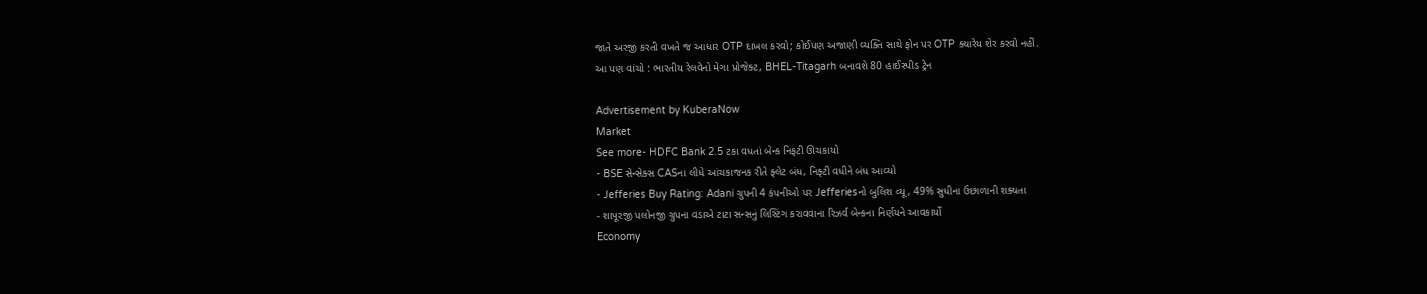જાતે અરજી કરતી વખતે જ આધાર OTP દાખલ કરવો; કોઈપણ અજાણી વ્યક્તિ સાથે ફોન પર OTP ક્યારેય શેર કરવો નહીં.
આ પણ વાંચો : ભારતીય રેલવેનો મેગા પ્રોજેક્ટ, BHEL-Titagarh બનાવશે 80 હાઈસ્પીડ ટ્રેન

Advertisement by KuberaNow
Market
See more- HDFC Bank 2.5 ટકા વધતાં બેન્ક નિફટી ઊચકાયો
- BSE સેન્સેક્સ CASના લીધે આંચકાજનક રીતે ફ્લેટ બંધ, નિફ્ટી વધીને બંધ આવ્યો
- Jefferies Buy Rating: Adani ગ્રુપની 4 કંપનીઓ પર Jefferiesનો બુલિશ વ્યૂ, 49% સુધીના ઉછાળાની શક્યતા
- શાપૂરજી પલોનજી ગ્રુપના વડાએ ટાટા સન્સનું લિસ્ટિંગ કરાવવાના રિઝર્વ બેન્કના નિર્ણયને આવકાર્યો
Economy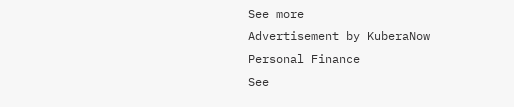See more
Advertisement by KuberaNow
Personal Finance
See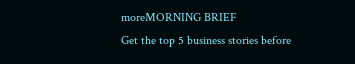moreMORNING BRIEF
Get the top 5 business stories before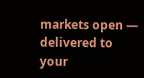markets open — delivered to your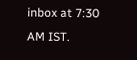inbox at 7:30 AM IST.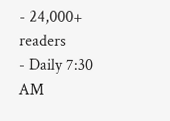- 24,000+ readers
- Daily 7:30 AM